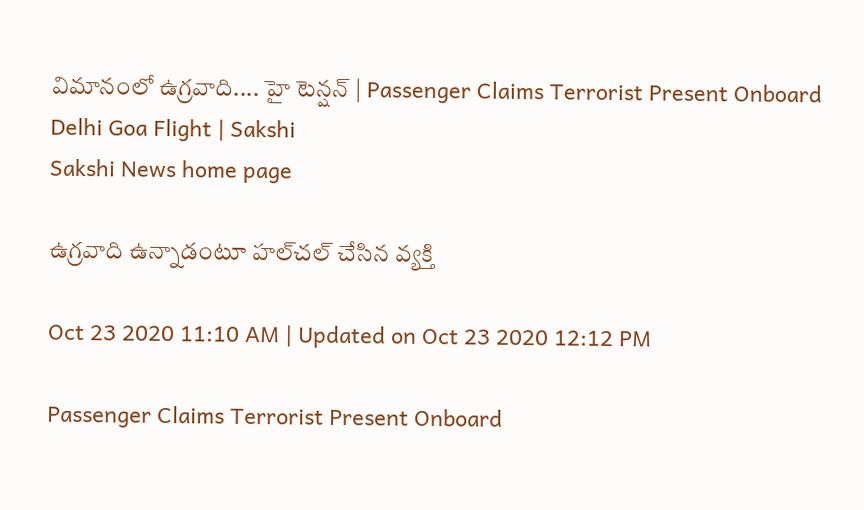విమానంలో ఉగ్రవాది.... హై టెన్షన్‌ | Passenger Claims Terrorist Present Onboard Delhi Goa Flight | Sakshi
Sakshi News home page

ఉగ్రవాది ఉన్నాడంటూ హల్‌చల్‌ చేసిన వ్యక్తి

Oct 23 2020 11:10 AM | Updated on Oct 23 2020 12:12 PM

Passenger Claims Terrorist Present Onboard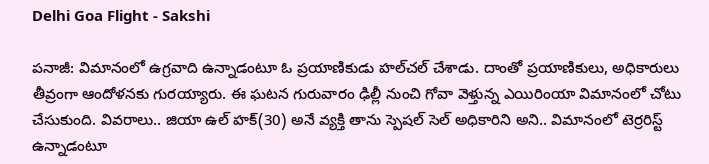Delhi Goa Flight - Sakshi

పనాజీ: విమానంలో ఉగ్రవాది ఉన్నాడంటూ ఓ ప్రయాణికుడు హల్‌చల్‌ చేశాడు. దాంతో ప్రయాణికులు, అధికారులు తీవ్రంగా ఆందోళనకు గురయ్యారు. ఈ ఘటన గురువారం ఢిల్లీ నుంచి గోవా వెళ్తున్న ఎయిరింయా విమానంలో చోటు చేసుకుంది. వివరాలు.. జియా ఉల్‌ హక్‌(30) అనే వ్యక్తి తాను స్పెషల్‌ సెల్‌ అధికారిని అని.. విమానంలో టెర్రరిస్ట్‌ ఉన్నాడంటూ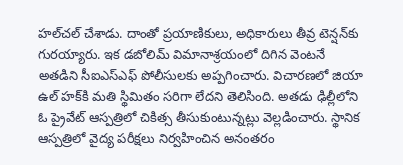హల్‌చల్‌ చేశాడు. దాంతో ప్రయాణికులు, అధికారులు తీవ్ర టెన్షన్‌కు గురయ్యారు. ఇక డబోలిమ్‌ విమానాశ్రయంలో దిగిన వెంటనే అతడిని సీఐఎస్‌ఎఫ్‌ పోలీసులకు అప్పగించారు. విచారణలో జియా ఉల్‌ హక్‌కి మతి స్థిమితం సరిగా లేదని తెలిసింది. అతడు ఢిల్లీలోని ఓ ప్రైవేట్‌ ఆస్పత్రిలో చికిత్స తీసుకుంటున్నట్లు వెల్లడించారు. స్థానిక ఆస్పత్రిలో వైద్య పరీక్షలు నిర్వహించిన అనంతరం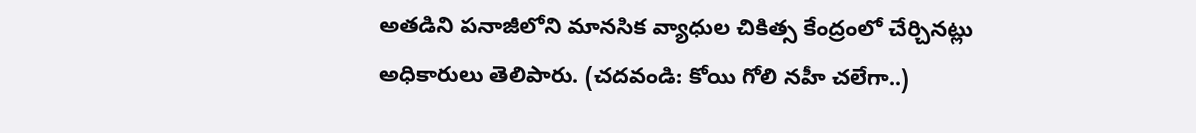అతడిని పనాజీలోని మానసిక వ్యాధుల చికిత్స కేంద్రంలో చేర్చినట్లు అధికారులు తెలిపారు. (చదవండి: కోయి గోలి నహీ చలేగా..)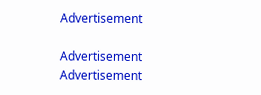Advertisement

Advertisement
Advertisement